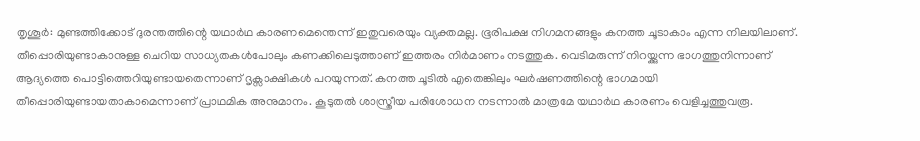തൃശൂർ: മുണ്ടത്തിക്കോട് ദുരന്തത്തിന്റെ യഥാർഥ കാരണമെന്തെന്ന് ഇതുവരെയും വ്യക്തമല്ല. ഭൂരിപക്ഷ നിഗമനങ്ങളും കനത്ത ചൂടാകാം എന്ന നിലയിലാണ്. തീപ്പൊരിയുണ്ടാകാനുള്ള ചെറിയ സാധ്യതകൾപോലും കണക്കിലെടുത്താണ് ഇത്തരം നിർമാണം നടത്തുക. വെടിമരുന്ന് നിറയ്ക്കുന്ന ഭാഗത്തുനിന്നാണ് ആദ്യത്തെ പൊട്ടിത്തെറിയുണ്ടായതെന്നാണ് ദൃക്സാക്ഷികൾ പറയുന്നത്. കനത്ത ചൂടിൽ എതെങ്കിലും ഘർഷണത്തിന്റെ ഭാഗമായി തീപ്പൊരിയുണ്ടായതാകാമെന്നാണ് പ്രാഥമിക അനുമാനം. കൂടുതൽ ശാസ്ത്രീയ പരിശോധന നടന്നാൽ മാത്രമേ യഥാർഥ കാരണം വെളിച്ചത്തുവരൂ.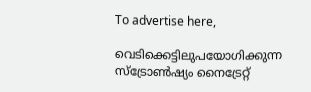To advertise here,

വെടിക്കെട്ടിലുപയോഗിക്കുന്ന സ്‌ട്രോൺഷ്യം നൈട്രേറ്റ്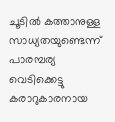ചൂടിൽ കത്താനുള്ള സാധ്യതയുണ്ടെന്ന് പാരമ്പര്യ വെടിക്കെട്ടു കരാറുകാരനായ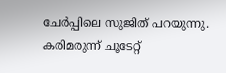ചേർപ്പിലെ സുജിത് പറയുന്നു. കരിമരുന്ന് ചൂടേറ്റ്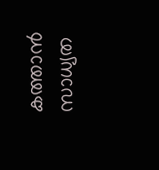കത്താൻ സാധ്യത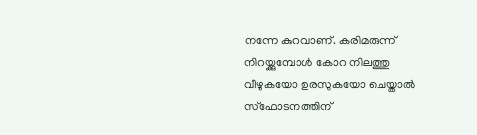നന്നേ കുറവാണ്. കരിമരുന്ന് നിറയ്ക്കുമ്പോൾ കോറ നിലത്തു വീഴുകയോ ഉരസുകയോ ചെയ്താൽ സ്‌ഫോടനത്തിന്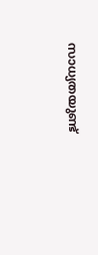സാധ്യതയുണ്ട്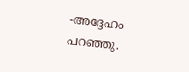-അദ്ദേഹം പറഞ്ഞു.